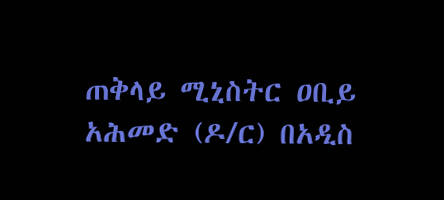ጠቅላይ ሚኒስትር ዐቢይ አሕመድ (ዶ/ር) በአዲስ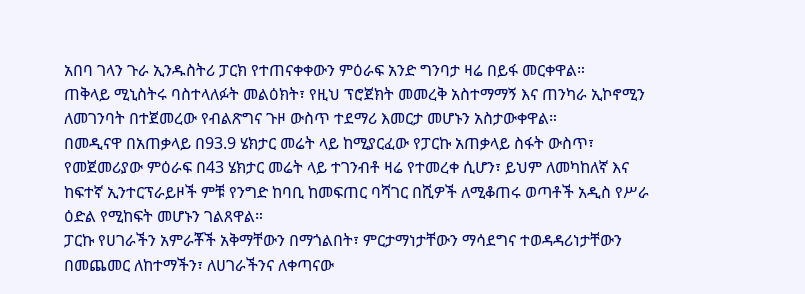አበባ ገላን ጉራ ኢንዱስትሪ ፓርክ የተጠናቀቀውን ምዕራፍ አንድ ግንባታ ዛሬ በይፋ መርቀዋል።
ጠቅላይ ሚኒስትሩ ባስተላለፉት መልዕክት፣ የዚህ ፕሮጀክት መመረቅ አስተማማኝ እና ጠንካራ ኢኮኖሚን ለመገንባት በተጀመረው የብልጽግና ጉዞ ውስጥ ተደማሪ እመርታ መሆኑን አስታውቀዋል።
በመዲናዋ በአጠቃላይ በ93.9 ሄክታር መሬት ላይ ከሚያርፈው የፓርኩ አጠቃላይ ስፋት ውስጥ፣ የመጀመሪያው ምዕራፍ በ43 ሄክታር መሬት ላይ ተገንብቶ ዛሬ የተመረቀ ሲሆን፣ ይህም ለመካከለኛ እና ከፍተኛ ኢንተርፕራይዞች ምቹ የንግድ ከባቢ ከመፍጠር ባሻገር በሺዎች ለሚቆጠሩ ወጣቶች አዲስ የሥራ ዕድል የሚከፍት መሆኑን ገልጸዋል።
ፓርኩ የሀገራችን አምራቾች አቅማቸውን በማጎልበት፣ ምርታማነታቸውን ማሳደግና ተወዳዳሪነታቸውን በመጨመር ለከተማችን፣ ለሀገራችንና ለቀጣናው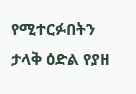የሚተርፉበትን ታላቅ ዕድል የያዘ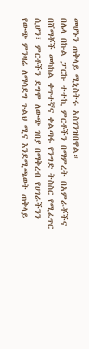መሆኑን ጠቅላይ ሚኒስትሩ አስገንዝበዋል።
በሌላ በኩል ፓርኩ ተተኪ ምርቶችን በማምረት በአምራቾችና በሸማቾች መካከል ቀጥተኛና ቀልጣፋ የንግድ ትስስር የሚፈጥር ሲሆን፣ ምርቶችን ደግሞ ለውጭ ገበያ በማቅረብ የሀገራችንን የውጭ ምንዛሬ ለማሳደግ ጉልህ ሚና እንደሚጫወት ጠቅላይ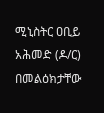ሚኒስትር ዐቢይ አሕመድ (ዶ/ር) በመልዕክታቸው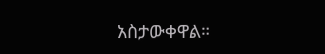አስታውቀዋል።